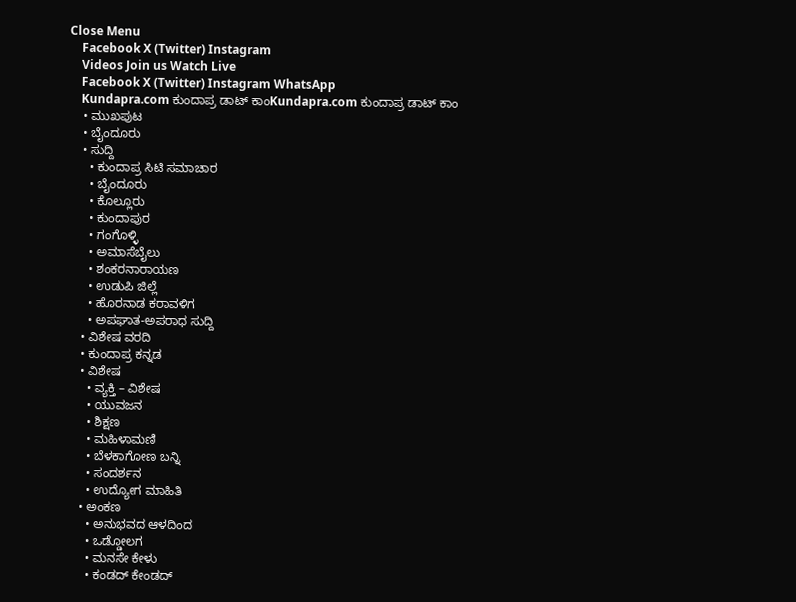Close Menu
    Facebook X (Twitter) Instagram
    Videos Join us Watch Live
    Facebook X (Twitter) Instagram WhatsApp
    Kundapra.com ಕುಂದಾಪ್ರ ಡಾಟ್ ಕಾಂKundapra.com ಕುಂದಾಪ್ರ ಡಾಟ್ ಕಾಂ
    • ಮುಖಪುಟ
    • ಬೈಂದೂರು
    • ಸುದ್ದಿ
      • ಕುಂದಾಪ್ರ ಸಿಟಿ ಸಮಾಚಾರ
      • ಬೈಂದೂರು
      • ಕೊಲ್ಲೂರು
      • ಕುಂದಾಪುರ
      • ಗಂಗೊಳ್ಳಿ
      • ಅಮಾಸೆಬೈಲು
      • ಶಂಕರನಾರಾಯಣ
      • ಉಡುಪಿ ಜಿಲ್ಲೆ
      • ಹೊರನಾಡ ಕರಾವಳಿಗ
      • ಅಪಘಾತ-ಅಪರಾಧ ಸುದ್ದಿ
    • ವಿಶೇಷ ವರದಿ
    • ಕುಂದಾಪ್ರ ಕನ್ನಡ
    • ವಿಶೇಷ
      • ವ್ಯಕ್ತಿ – ವಿಶೇಷ
      • ಯುವಜನ
      • ಶಿಕ್ಷಣ
      • ಮಹಿಳಾಮಣಿ
      • ಬೆಳಕಾಗೋಣ ಬನ್ನಿ
      • ಸಂದರ್ಶನ
      • ಉದ್ಯೋಗ ಮಾಹಿತಿ
    • ಅಂಕಣ
      • ಅನುಭವದ ಆಳದಿಂದ
      • ಒಡ್ಡೋಲಗ
      • ಮನಸೇ ಕೇಳು
      • ಕಂಡದ್ ಕೇಂಡದ್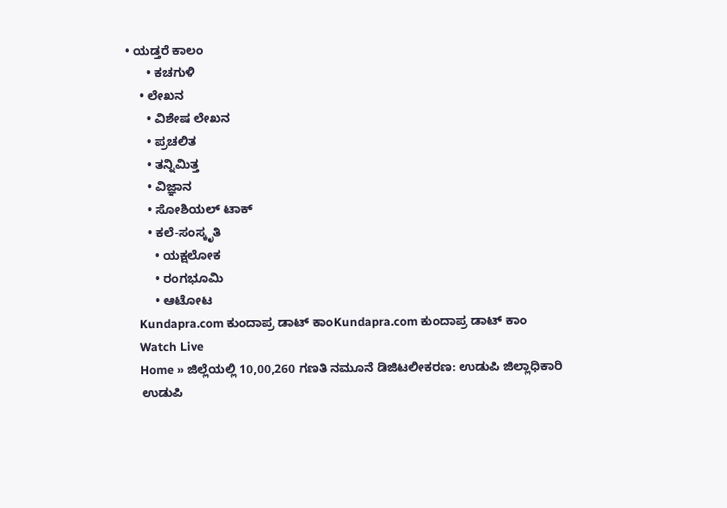• ಯಡ್ತರೆ ಕಾಲಂ
      • ಕಚಗುಳಿ
    • ಲೇಖನ
      • ವಿಶೇಷ ಲೇಖನ
      • ಪ್ರಚಲಿತ
      • ತನ್ನಿಮಿತ್ತ
      • ವಿಜ್ಞಾನ
      • ಸೋಶಿಯಲ್ ಟಾಕ್
      • ಕಲೆ-ಸಂಸ್ಕೃತಿ
        • ಯಕ್ಷಲೋಕ
        • ರಂಗಭೂಮಿ
        • ಆಟೋಟ
    Kundapra.com ಕುಂದಾಪ್ರ ಡಾಟ್ ಕಾಂKundapra.com ಕುಂದಾಪ್ರ ಡಾಟ್ ಕಾಂ
    Watch Live
    Home » ಜಿಲ್ಲೆಯಲ್ಲಿ 10,00,260 ಗಣತಿ ನಮೂನೆ ಡಿಜಿಟಲೀಕರಣ: ಉಡುಪಿ ಜಿಲ್ಲಾಧಿಕಾರಿ
    ಉಡುಪಿ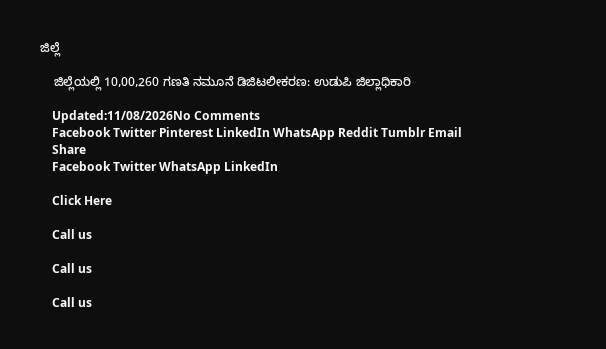ಜಿಲ್ಲೆ

    ಜಿಲ್ಲೆಯಲ್ಲಿ 10,00,260 ಗಣತಿ ನಮೂನೆ ಡಿಜಿಟಲೀಕರಣ: ಉಡುಪಿ ಜಿಲ್ಲಾಧಿಕಾರಿ

    Updated:11/08/2026No Comments
    Facebook Twitter Pinterest LinkedIn WhatsApp Reddit Tumblr Email
    Share
    Facebook Twitter WhatsApp LinkedIn

    Click Here

    Call us

    Call us

    Call us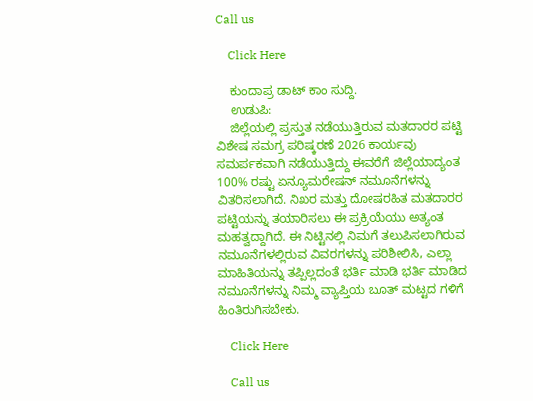Call us

    Click Here

    ಕುಂದಾಪ್ರ ಡಾಟ್‌ ಕಾಂ ಸುದ್ದಿ.
    ಉಡುಪಿ:
    ಜಿಲ್ಲೆಯಲ್ಲಿ ಪ್ರಸ್ತುತ ನಡೆಯುತ್ತಿರುವ ಮತದಾರರ ಪಟ್ಟಿ ವಿಶೇಷ ಸಮಗ್ರ ಪರಿಷ್ಕರಣೆ 2026 ಕಾರ್ಯವು ಸಮರ್ಪಕವಾಗಿ ನಡೆಯುತ್ತಿದ್ದು ಈವರೆಗೆ ಜಿಲ್ಲೆಯಾದ್ಯಂತ 100% ರಷ್ಟು ಏನ್ಯೂಮರೇಷನ್ ನಮೂನೆಗಳನ್ನು ವಿತರಿಸಲಾಗಿದೆ. ನಿಖರ ಮತ್ತು ದೋಷರಹಿತ ಮತದಾರರ ಪಟ್ಟಿಯನ್ನು ತಯಾರಿಸಲು ಈ ಪ್ರಕ್ರಿಯೆಯು ಅತ್ಯಂತ ಮಹತ್ವದ್ದಾಗಿದೆ. ಈ ನಿಟ್ಟಿನಲ್ಲಿ ನಿಮಗೆ ತಲುಪಿಸಲಾಗಿರುವ ನಮೂನೆಗಳಲ್ಲಿರುವ ವಿವರಗಳನ್ನು ಪರಿಶೀಲಿಸಿ, ಎಲ್ಲಾ ಮಾಹಿತಿಯನ್ನು ತಪ್ಪಿಲ್ಲದಂತೆ ಭರ್ತಿ ಮಾಡಿ ಭರ್ತಿ ಮಾಡಿದ ನಮೂನೆಗಳನ್ನು ನಿಮ್ಮ ವ್ಯಾಪ್ತಿಯ ಬೂತ್ ಮಟ್ಟದ ಗಳಿಗೆ ಹಿಂತಿರುಗಿಸಬೇಕು.

    Click Here

    Call us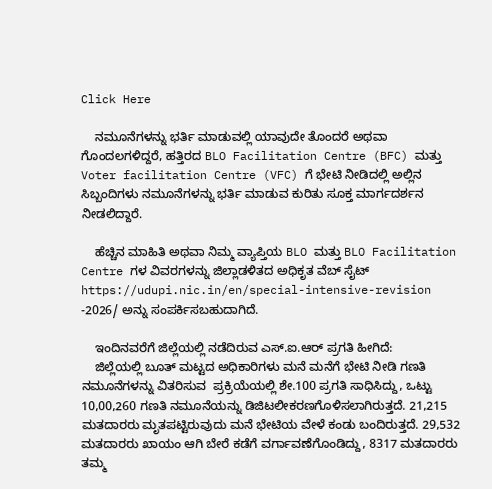Click Here

    ನಮೂನೆಗಳನ್ನು ಭರ್ತಿ ಮಾಡುವಲ್ಲಿ ಯಾವುದೇ ತೊಂದರೆ ಅಥವಾ ಗೊಂದಲಗಳಿದ್ದರೆ, ಹತ್ತಿರದ BLO Facilitation Centre (BFC) ಮತ್ತು Voter facilitation Centre (VFC) ಗೆ ಭೇಟಿ ನೀಡಿದಲ್ಲಿ ಅಲ್ಲಿನ ಸಿಬ್ಬಂದಿಗಳು ನಮೂನೆಗಳನ್ನು ಭರ್ತಿ ಮಾಡುವ ಕುರಿತು ಸೂಕ್ತ ಮಾರ್ಗದರ್ಶನ ನೀಡಲಿದ್ದಾರೆ.

    ಹೆಚ್ಚಿನ ಮಾಹಿತಿ ಅಥವಾ ನಿಮ್ಮ ವ್ಯಾಪ್ತಿಯ BLO ಮತ್ತು BLO Facilitation Centre ಗಳ ವಿವರಗಳನ್ನು ಜಿಲ್ಲಾಡಳಿತದ ಅಧಿಕೃತ ವೆಬ್ ಸೈಟ್ https://udupi.nic.in/en/special-intensive-revision -2026/ ಅನ್ನು ಸಂಪರ್ಕಿಸಬಹುದಾಗಿದೆ.

    ಇಂದಿನವರೆಗೆ ಜಿಲ್ಲೆಯಲ್ಲಿ ನಡೆದಿರುವ ಎಸ್.ಐ.ಆರ್ ಪ್ರಗತಿ ಹೀಗಿದೆ:
    ಜಿಲ್ಲೆಯಲ್ಲಿ ಬೂತ್ ಮಟ್ಟದ ಅಧಿಕಾರಿಗಳು ಮನೆ ಮನೆಗೆ ಭೇಟಿ ನೀಡಿ ಗಣತಿ ನಮೂನೆಗಳನ್ನು ವಿತರಿಸುವ  ಪ್ರಕ್ರಿಯೆಯಲ್ಲಿ ಶೇ.100 ಪ್ರಗತಿ ಸಾಧಿಸಿದ್ದು, ಒಟ್ಟು 10,00,260 ಗಣತಿ ನಮೂನೆಯನ್ನು ಡಿಜಿಟಲೀಕರಣಗೊಳಿಸಲಾಗಿರುತ್ತದೆ. 21,215 ಮತದಾರರು ಮೃತಪಟ್ಟಿರುವುದು ಮನೆ ಭೇಟಿಯ ವೇಳೆ ಕಂಡು ಬಂದಿರುತ್ತದೆ. 29,532 ಮತದಾರರು ಖಾಯಂ ಆಗಿ ಬೇರೆ ಕಡೆಗೆ ವರ್ಗಾವಣೆಗೊಂಡಿದ್ದು, 8317 ಮತದಾರರು ತಮ್ಮ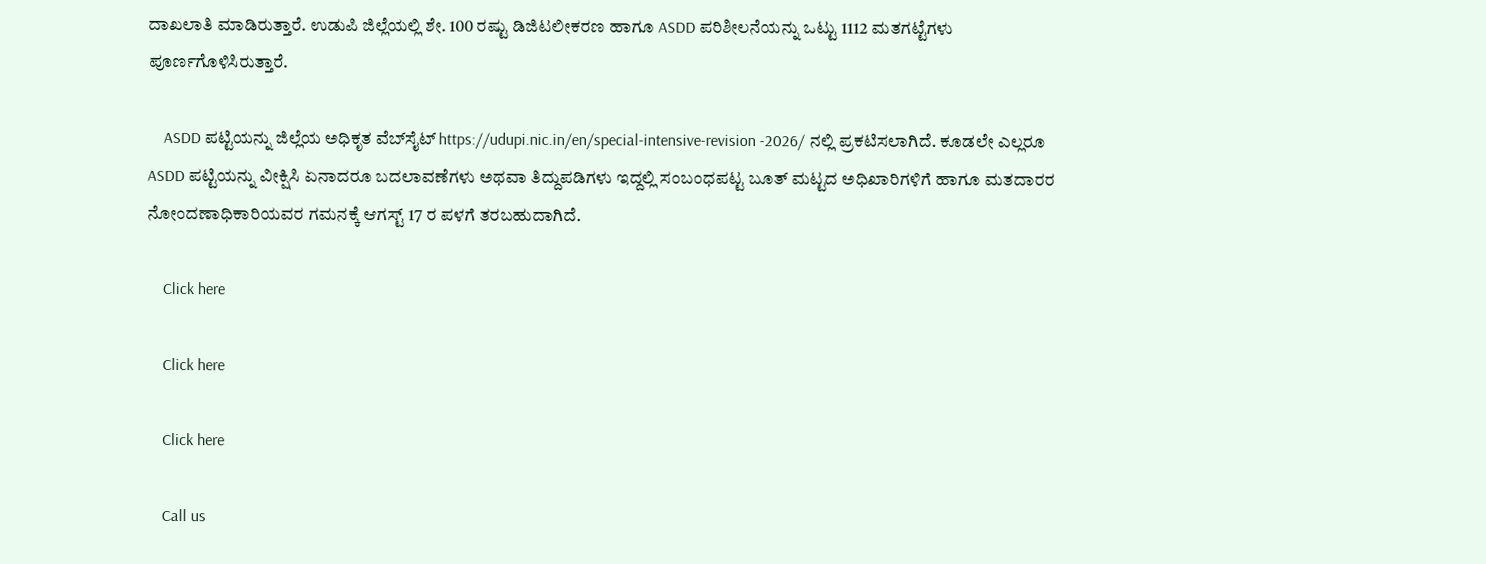ದಾಖಲಾತಿ ಮಾಡಿರುತ್ತಾರೆ. ಉಡುಪಿ ಜಿಲ್ಲೆಯಲ್ಲಿ ಶೇ. 100 ರಷ್ಟು ಡಿಜಿಟಲೀಕರಣ ಹಾಗೂ ASDD ಪರಿಶೀಲನೆಯನ್ನು ಒಟ್ಟು 1112 ಮತಗಟ್ಟೆಗಳು ಪೂರ್ಣಗೊಳಿಸಿರುತ್ತಾರೆ.

    ASDD ಪಟ್ಟಿಯನ್ನು ಜಿಲ್ಲೆಯ ಅಧಿಕೃತ ವೆಬ್‌ಸೈಟ್ https://udupi.nic.in/en/special-intensive-revision -2026/ ನಲ್ಲಿ ಪ್ರಕಟಿಸಲಾಗಿದೆ. ಕೂಡಲೇ ಎಲ್ಲರೂ ASDD ಪಟ್ಟಿಯನ್ನು ವೀಕ್ಷಿಸಿ ಏನಾದರೂ ಬದಲಾವಣೆಗಳು ಅಥವಾ ತಿದ್ದುಪಡಿಗಳು ಇದ್ದಲ್ಲಿ ಸಂಬಂಧಪಟ್ಟ ಬೂತ್ ಮಟ್ಟದ ಅಧಿಖಾರಿಗಳಿಗೆ ಹಾಗೂ ಮತದಾರರ ನೋಂದಣಾಧಿಕಾರಿಯವರ ಗಮನಕ್ಕೆ ಆಗಸ್ಟ್ 17 ರ ಪಳಗೆ ತರಬಹುದಾಗಿದೆ.

    Click here

    Click here

    Click here

    Call us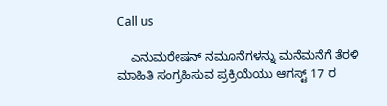Call us

    ಎನುಮರೇಷನ್ ನಮೂನೆಗಳನ್ನು ಮನೆಮನೆಗೆ ತೆರಳಿ ಮಾಹಿತಿ ಸಂಗ್ರಹಿಸುವ ಪ್ರಕ್ರಿಯೆಯು ಆಗಸ್ಟ್ 17 ರ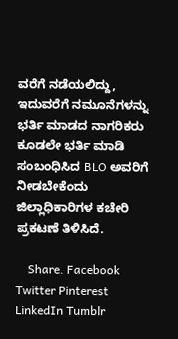ವರೆಗೆ ನಡೆಯಲಿದ್ದು, ಇದುವರೆಗೆ ನಮೂನೆಗಳನ್ನು ಭರ್ತಿ ಮಾಡದ ನಾಗರಿಕರು ಕೂಡಲೇ ಭರ್ತಿ ಮಾಡಿ ಸಂಬಂಧಿಸಿದ BLO ಅವರಿಗೆ ನೀಡಬೇಕೆಂದು ಜಿಲ್ಲಾಧಿಕಾರಿಗಳ ಕಚೇರಿ ಪ್ರಕಟಣೆ ತಿಳಿಸಿದೆ.

    Share. Facebook Twitter Pinterest LinkedIn Tumblr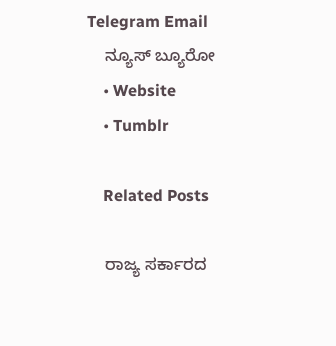Telegram Email
    ನ್ಯೂಸ್ ಬ್ಯೂರೋ
    • Website
    • Tumblr

    Related Posts

    ರಾಜ್ಯ ಸರ್ಕಾರದ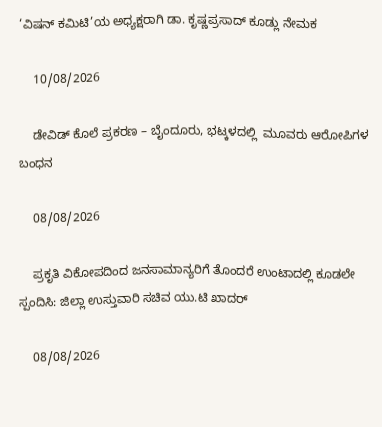‘ವಿಷನ್ ಕಮಿಟಿ’ಯ ಅಧ್ಯಕ್ಷರಾಗಿ ಡಾ. ಕೃಷ್ಣಪ್ರಸಾದ್ ಕೂಡ್ಲು ನೇಮಕ

    10/08/2026

    ಡೇವಿಡ್ ಕೊಲೆ ಪ್ರಕರಣ – ಬೈಂದೂರು, ಭಟ್ಕಳದಲ್ಲಿ  ಮೂವರು ಆರೋಪಿಗಳ ಬಂಧನ

    08/08/2026

    ಪ್ರಕೃತಿ ವಿಕೋಪದಿಂದ ಜನಸಾಮಾನ್ಯರಿಗೆ ತೊಂದರೆ ಉಂಟಾದಲ್ಲಿ ಕೂಡಲೇ ಸ್ಪಂದಿಸಿ: ಜಿಲ್ಲಾ ಉಸ್ತುವಾರಿ ಸಚಿವ ಯು.ಟಿ ಖಾದರ್

    08/08/2026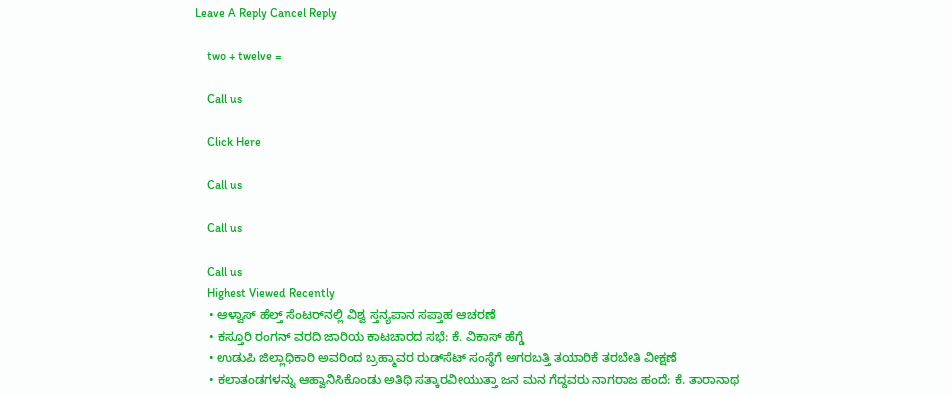Leave A Reply Cancel Reply

    two + twelve =

    Call us

    Click Here

    Call us

    Call us

    Call us
    Highest Viewed Recently
    • ಆಳ್ವಾಸ್ ಹೆಲ್ತ್ ಸೆಂಟರ್‌ನಲ್ಲಿ ವಿಶ್ವ ಸ್ತನ್ಯಪಾನ ಸಪ್ತಾಹ ಆಚರಣೆ
    • ಕಸ್ತೂರಿ ರಂಗನ್ ವರದಿ ಜಾರಿಯ ಕಾಟಚಾರದ ಸಭೆ: ಕೆ. ವಿಕಾಸ್ ಹೆಗ್ಡೆ
    • ಉಡುಪಿ ಜಿಲ್ಲಾಧಿಕಾರಿ ಅವರಿಂದ ಬ್ರಹ್ಮಾವರ ರುಡ್‌ಸೆಟ್ ಸಂಸ್ಥೆಗೆ ಅಗರಬತ್ತಿ ತಯಾರಿಕೆ ತರಬೇತಿ ವೀಕ್ಷಣೆ
    • ಕಲಾತಂಡಗಳನ್ನು ಆಹ್ವಾನಿಸಿಕೊಂಡು ಅತಿಥಿ ಸತ್ಕಾರವೀಯುತ್ತಾ ಜನ ಮನ ಗೆದ್ದವರು ನಾಗರಾಜ ಹಂದೆ: ಕೆ. ತಾರಾನಾಥ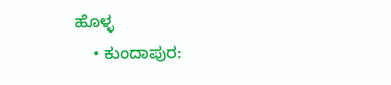ಹೊಳ್ಳ
    • ಕುಂದಾಪುರ: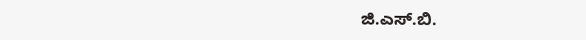ಜಿ.ಎಸ್.ಬಿ.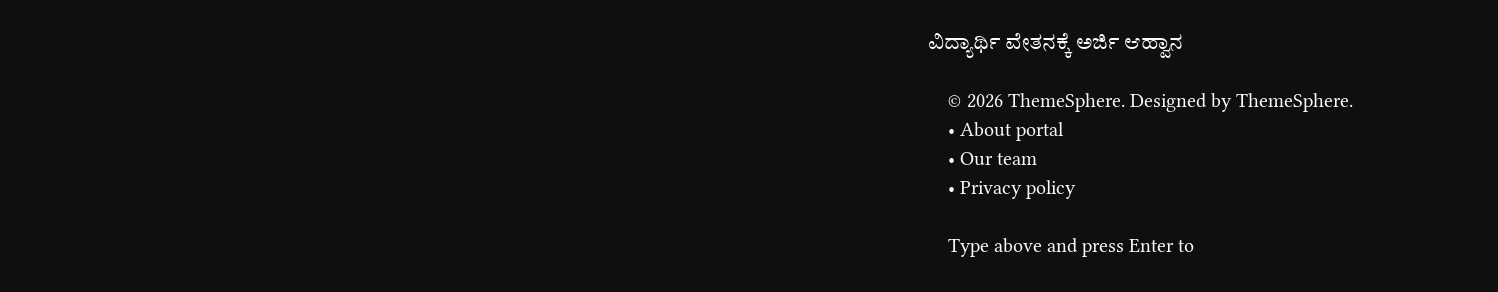ವಿದ್ಯಾರ್ಥಿ ವೇತನಕ್ಕೆ ಅರ್ಜಿ ಆಹ್ವಾನ

    © 2026 ThemeSphere. Designed by ThemeSphere.
    • About portal
    • Our team
    • Privacy policy

    Type above and press Enter to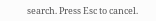search. Press Esc to cancel.